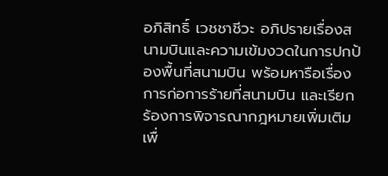อภิสิทธิ์ เวชชาชีวะ อภิปรายเรื่องสนามบินและความเข้มงวดในการปกป้องพื้นที่สนามบิน พร้อมหารือเรื่องการก่อการร้ายที่สนามบิน และเรียกร้องการพิจารณากฎหมายเพิ่มเติมเพื่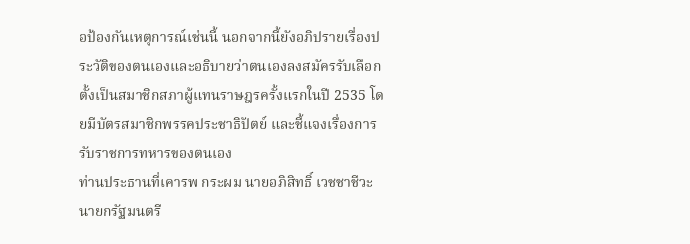อป้องกันเหตุการณ์เช่นนี้ นอกจากนี้ยังอภิปรายเรื่องประวัติของตนเองและอธิบายว่าตนเองลงสมัครรับเลือกตั้งเป็นสมาชิกสภาผู้แทนราษฎรครั้งแรกในปี 2535 โดยมีบัตรสมาชิกพรรคประชาธิปัตย์ และชี้แจงเรื่องการรับราชการทหารของตนเอง
ท่านประธานที่เคารพ กระผม นายอภิสิทธิ์ เวชชาชีวะ นายกรัฐมนตรี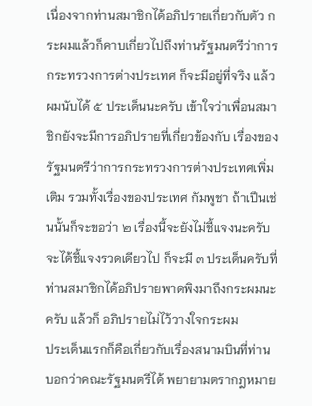เนื่องจากท่านสมาชิกได้อภิปรายเกี่ยวกับตัว กระผมแล้วก็คาบเกี่ยวไปถึงท่านรัฐมนตรีว่าการกระทรวงการต่างประเทศ ก็จะมีอยู่ที่จริง แล้วผมนับได้ ๕ ประเด็นนะครับ เข้าใจว่าเพื่อนสมาชิกยังจะมีการอภิปรายที่เกี่ยวข้องกับ เรื่องของรัฐมนตรีว่าการกระทรวงการต่างประเทศเพิ่มเติม รวมทั้งเรื่องของประเทศ กัมพูชา ถ้าเปึนเช่นนั้นก็จะขอว่า ๒ เรื่องนี้จะยังไม่ชี้แจงนะครับ จะได้ชี้แจงรวดเดียวไป ก็จะมี ๓ ประเด็นครับที่ท่านสมาชิกได้อภิปรายพาดพิงมาถึงกระผมนะครับ แล้วก็ อภิปรายไม่ไว้วางใจกระผม
ประเด็นแรกก็คือเกี่ยวกับเรื่องสนามบินที่ท่านบอกว่าคณะรัฐมนตรีได้ พยายามตรากฎหมาย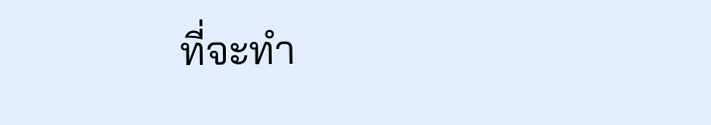ที่จะทํา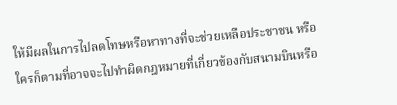ให้มีผลในการไปลดโทษหรือหาทางที่จะช่วยเหลือประชาชน หรือใครก็ตามที่อาจจะไปทําผิดกฎหมายที่เกี่ยวข้องกับสนามบินหรือ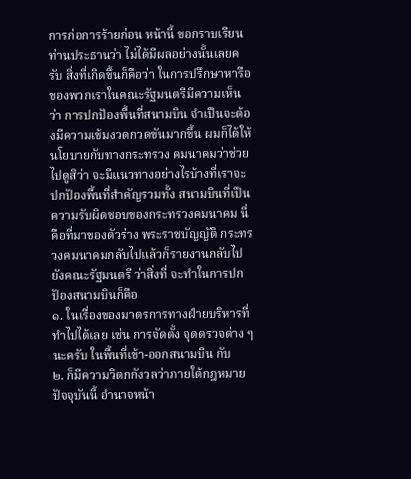การก่อการร้ายก่อน หน้านี้ ขอกราบเรียนท่านประธานว่า ไม่ได้มีผลอย่างนั้นเลยครับ สิ่งที่เกิดขึ้นก็คือว่า ในการปรึกษาหารือของพวกเราในคณะรัฐมนตรีมีความเห็นว่า การปกปัองพื้นที่สนามบิน จําเปึนจะต้องมีความเข้มงวดกวดขันมากขึ้น ผมก็ได้ให้นโยบายกับทางกระทรวง คมนาคมว่าช่วยไปดูสิว่า จะมีแนวทางอย่างไรบ้างที่เราจะปกปัองพื้นที่สําคัญรวมทั้ง สนามบินที่เปึนความรับผิดชอบของกระทรวงคมนาคม นี่คือที่มาของตัวร่าง พระราชบัญญัติ กระทรวงคมนาคมกลับไปแล้วก็รายงานกลับไปยังคณะรัฐมนตรี ว่าสิ่งที่ จะทําในการปกปัองสนามบินก็คือ
๑. ในเรื่องของมาตรการทางฝ์ายบริหารที่ทําไปได้เลย เช่น การจัดตั้ง จุดตรวจต่าง ๆ นะครับ ในพื้นที่เข้า-ออกสนามบิน กับ
๒. ก็มีความวิตกกังวลว่าภายใต้กฎหมายปัจจุบันนี้ อํานาจหน้า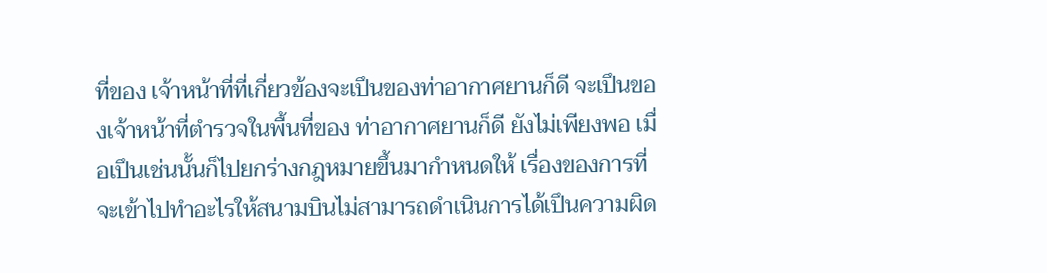ที่ของ เจ้าหน้าที่ที่เกี่ยวข้องจะเปึนของท่าอากาศยานก็ดี จะเปึนของเจ้าหน้าที่ตํารวจในพื้นที่ของ ท่าอากาศยานก็ดี ยังไม่เพียงพอ เมื่อเปึนเช่นนั้นก็ไปยกร่างกฎหมายขึ้นมากําหนดให้ เรื่องของการที่จะเข้าไปทําอะไรให้สนามบินไม่สามารถดําเนินการได้เปึนความผิด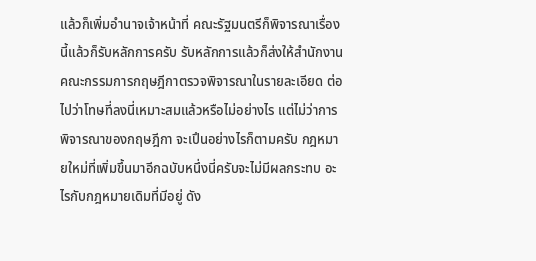แล้วก็เพิ่มอํานาจเจ้าหน้าที่ คณะรัฐมนตรีก็พิจารณาเรื่องนี้แล้วก็รับหลักการครับ รับหลักการแล้วก็ส่งให้สํานักงานคณะกรรมการกฤษฎีกาตรวจพิจารณาในรายละเอียด ต่อไปว่าโทษที่ลงนี่เหมาะสมแล้วหรือไม่อย่างไร แต่ไม่ว่าการพิจารณาของกฤษฎีกา จะเปึนอย่างไรก็ตามครับ กฎหมายใหม่ที่เพิ่มขึ้นมาอีกฉบับหนึ่งนี่ครับจะไม่มีผลกระทบ อะไรกับกฎหมายเดิมที่มีอยู่ ดัง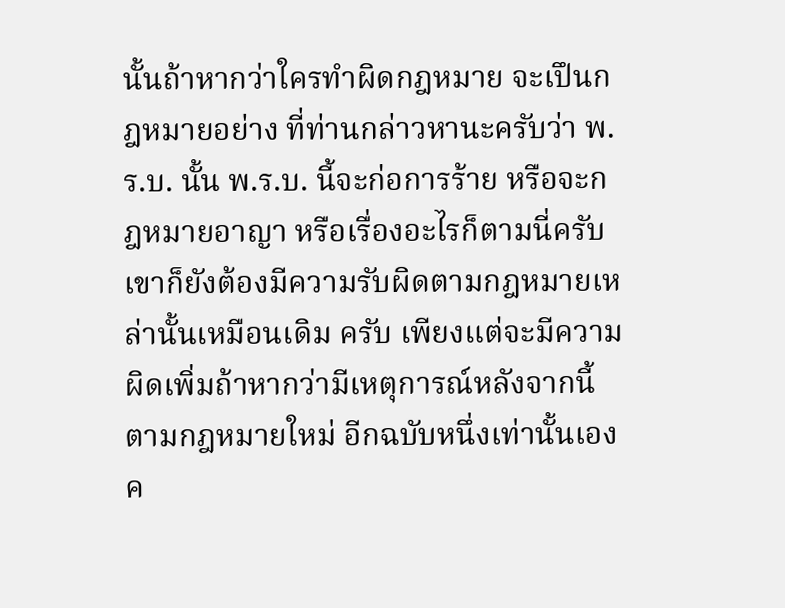นั้นถ้าหากว่าใครทําผิดกฎหมาย จะเปึนกฎหมายอย่าง ที่ท่านกล่าวหานะครับว่า พ.ร.บ. นั้น พ.ร.บ. นี้จะก่อการร้าย หรือจะกฎหมายอาญา หรือเรื่องอะไรก็ตามนี่ครับ เขาก็ยังต้องมีความรับผิดตามกฎหมายเหล่านั้นเหมือนเดิม ครับ เพียงแต่จะมีความผิดเพิ่มถ้าหากว่ามีเหตุการณ์หลังจากนี้ตามกฎหมายใหม่ อีกฉบับหนึ่งเท่านั้นเองค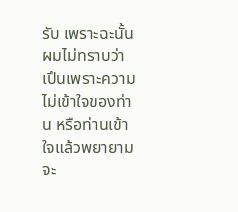รับ เพราะฉะนั้นผมไม่ทราบว่าเปึนเพราะความไม่เข้าใจของท่าน หรือท่านเข้าใจแล้วพยายามจะ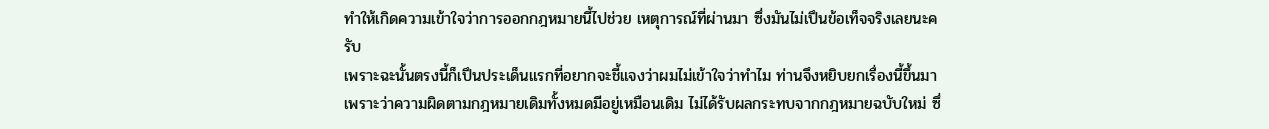ทําให้เกิดความเข้าใจว่าการออกกฎหมายนี้ไปช่วย เหตุการณ์ที่ผ่านมา ซึ่งมันไม่เปึนข้อเท็จจริงเลยนะครับ
เพราะฉะนั้นตรงนี้ก็เปึนประเด็นแรกที่อยากจะชี้แจงว่าผมไม่เข้าใจว่าทําไม ท่านจึงหยิบยกเรื่องนี้ขึ้นมา เพราะว่าความผิดตามกฎหมายเดิมทั้งหมดมีอยู่เหมือนเดิม ไม่ได้รับผลกระทบจากกฎหมายฉบับใหม่ ซึ่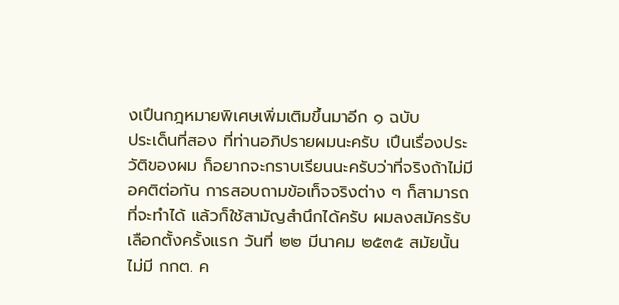งเปึนกฎหมายพิเศษเพิ่มเติมขึ้นมาอีก ๑ ฉบับ
ประเด็นที่สอง ที่ท่านอภิปรายผมนะครับ เปึนเรื่องประวัติของผม ก็อยากจะกราบเรียนนะครับว่าที่จริงถ้าไม่มีอคติต่อกัน การสอบถามข้อเท็จจริงต่าง ๆ ก็สามารถที่จะทําได้ แล้วก็ใช้สามัญสํานึกได้ครับ ผมลงสมัครรับเลือกตั้งครั้งแรก วันที่ ๒๒ มีนาคม ๒๕๓๕ สมัยนั้นไม่มี กกต. ค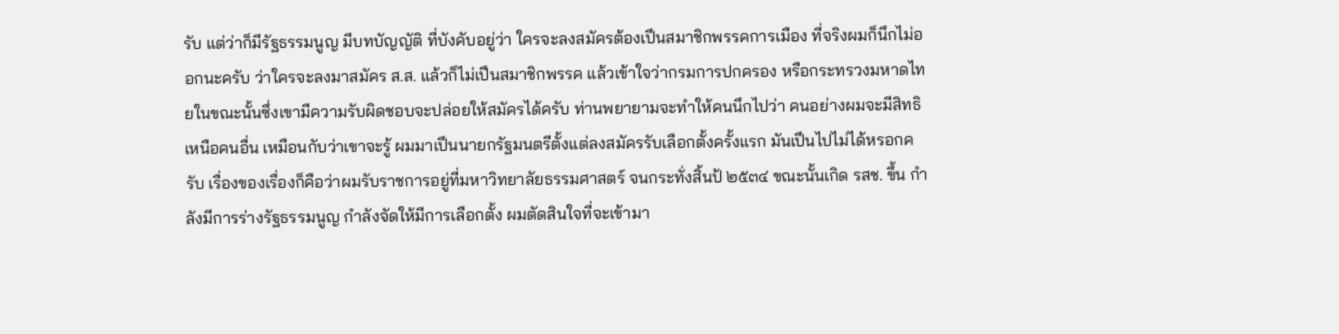รับ แต่ว่าก็มีรัฐธรรมนูญ มีบทบัญญัติ ที่บังคับอยู่ว่า ใครจะลงสมัครต้องเปึนสมาชิกพรรคการเมือง ที่จริงผมก็นึกไม่ออกนะครับ ว่าใครจะลงมาสมัคร ส.ส. แล้วก็ไม่เปึนสมาชิกพรรค แล้วเข้าใจว่ากรมการปกครอง หรือกระทรวงมหาดไทยในขณะนั้นซึ่งเขามีความรับผิดชอบจะปล่อยให้สมัครได้ครับ ท่านพยายามจะทําให้คนนึกไปว่า คนอย่างผมจะมีสิทธิเหนือคนอื่น เหมือนกับว่าเขาจะรู้ ผมมาเปึนนายกรัฐมนตรีตั้งแต่ลงสมัครรับเลือกตั้งครั้งแรก มันเปึนไปไม่ได้หรอกครับ เรื่องของเรื่องก็คือว่าผมรับราชการอยู่ที่มหาวิทยาลัยธรรมศาสตร์ จนกระทั่งสิ้นป้ ๒๕๓๔ ขณะนั้นเกิด รสช. ขึ้น กําลังมีการร่างรัฐธรรมนูญ กําลังจัดให้มีการเลือกตั้ง ผมตัดสินใจที่จะเข้ามา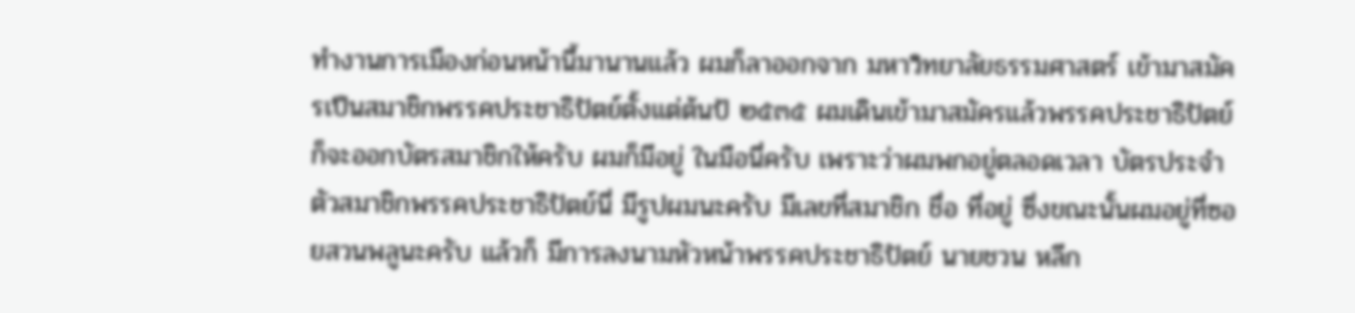ทํางานการเมืองก่อนหน้านี้มานานแล้ว ผมก็ลาออกจาก มหาวิทยาลัยธรรมศาสตร์ เข้ามาสมัครเปึนสมาชิกพรรคประชาธิปัตย์ตั้งแต่ต้นป้ ๒๕๓๕ ผมเดินเข้ามาสมัครแล้วพรรคประชาธิปัตย์ก็จะออกบัตรสมาชิกให้ครับ ผมก็มีอยู่ ในมือนี่ครับ เพราะว่าผมพกอยู่ตลอดเวลา บัตรประจําตัวสมาชิกพรรคประชาธิปัตย์นี่ มีรูปผมนะครับ มีเลขที่สมาชิก ชื่อ ที่อยู่ ซึ่งขณะนั้นผมอยู่ที่ซอยสวนพลูนะครับ แล้วก็ มีการลงนามหัวหน้าพรรคประชาธิปัตย์ นายชวน หลีก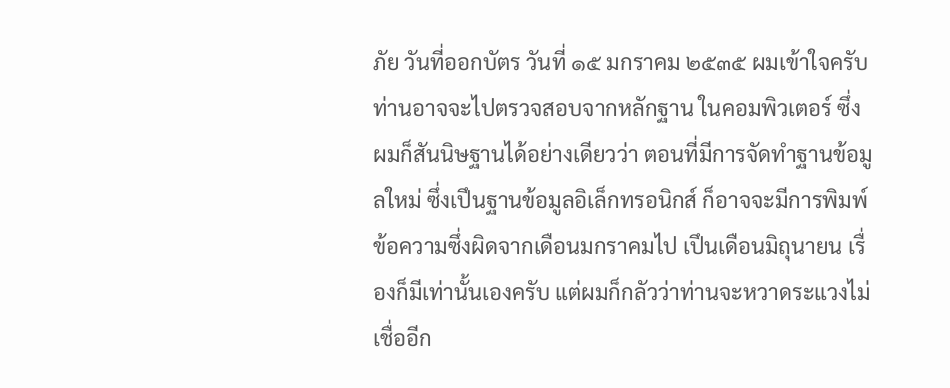ภัย วันที่ออกบัตร วันที่ ๑๕ มกราคม ๒๕๓๕ ผมเข้าใจครับ ท่านอาจจะไปตรวจสอบจากหลักฐาน ในคอมพิวเตอร์ ซึ่งผมก็สันนิษฐานได้อย่างเดียวว่า ตอนที่มีการจัดทําฐานข้อมูลใหม่ ซึ่งเปึนฐานข้อมูลอิเล็กทรอนิกส์ ก็อาจจะมีการพิมพ์ข้อความซึ่งผิดจากเดือนมกราคมไป เปึนเดือนมิถุนายน เรื่องก็มีเท่านั้นเองครับ แต่ผมก็กลัวว่าท่านจะหวาดระแวงไม่เชื่ออีก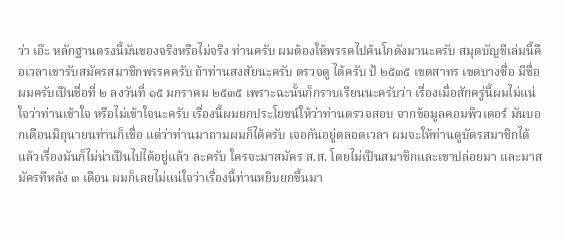ว่า เอ๊ะ หลักฐานตรงนี้มันของจริงหรือไม่จริง ท่านครับ ผมต้องให้พรรคไปค้นโกดังมานะครับ สมุดบัญชีเล่มนี้คือเวลาเขารับสมัครสมาชิกพรรคครับ ถ้าท่านสงสัยนะครับ ตรวจดู ได้ครับ ป้ ๒๕๓๕ เขตสาทร เขตบางซื่อ มีชื่อผมครับเปึนชื่อที่ ๒ ลงวันที่ ๑๕ มกราคม ๒๕๓๕ เพราะฉะนั้นก็กราบเรียนนะครับว่า เรื่องเมื่อสักครู่นี้ผมไม่แน่ใจว่าท่านเข้าใจ หรือไม่เข้าใจนะครับ เรื่องนี้ผมยกประโยชน์ให้ว่าท่านตรวจสอบ จากข้อมูลคอมพิวเตอร์ มันบอกเดือนมิถุนายนท่านก็เชื่อ แต่ว่าท่านมาถามผมก็ได้ครับ เจอกันอยู่ตลอดเวลา ผมจะให้ท่านดูบัตรสมาชิกได้ แล้วเรื่องมันก็ไม่น่าเปึนไปได้อยู่แล้ว ละครับ ใครจะมาสมัคร ส.ส. โดยไม่เปึนสมาชิกและเขาปล่อยมา และมาสมัครทีหลัง ๓ เดือน ผมก็เลยไม่แน่ใจว่าเรื่องนี้ท่านหยิบยกขึ้นมา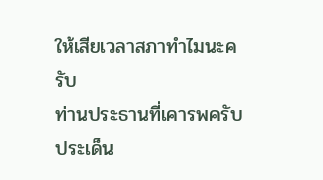ให้เสียเวลาสภาทําไมนะครับ
ท่านประธานที่เคารพครับ ประเด็น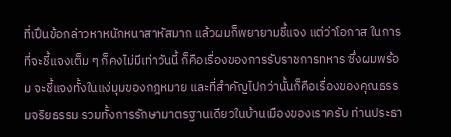ที่เปึนข้อกล่าวหาหนักหนาสาหัสมาก แล้วผมก็พยายามชี้แจง แต่ว่าโอกาส ในการที่จะชี้แจงเต็ม ๆ ก็คงไม่มีเท่าวันนี้ ก็คือเรื่องของการรับราชการทหาร ซึ่งผมพร้อม จะชี้แจงทั้งในแง่มุมของกฎหมาย และที่สําคัญไปกว่านั้นก็คือเรื่องของคุณธรรมจริยธรรม รวมทั้งการรักษามาตรฐานเดียวในบ้านเมืองของเราครับ ท่านประธา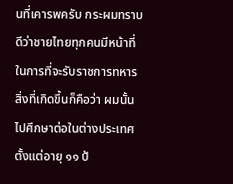นที่เคารพครับ กระผมทราบดีว่าชายไทยทุกคนมีหน้าที่ในการที่จะรับราชการทหาร สิ่งที่เกิดขึ้นก็คือว่า ผมนั้นไปศึกษาต่อในต่างประเทศตั้งแต่อายุ ๑๑ ป้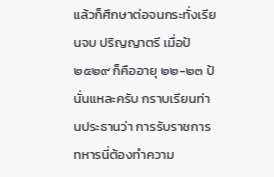แล้วก็ศึกษาต่อจนกระทั่งเรียนจบ ปริญญาตรี เมื่อป้ ๒๕๒๙ ก็คืออายุ ๒๒-๒๓ ป้นั่นแหละครับ กราบเรียนท่านประธานว่า การรับราชการทหารนี่ต้องทําความ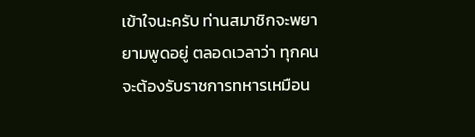เข้าใจนะครับ ท่านสมาชิกจะพยายามพูดอยู่ ตลอดเวลาว่า ทุกคนจะต้องรับราชการทหารเหมือน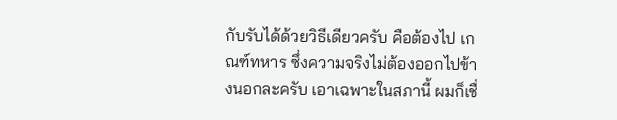กับรับได้ด้วยวิธีเดียวครับ คือต้องไป เกณฑ์ทหาร ซึ่งความจริงไม่ต้องออกไปข้างนอกละครับ เอาเฉพาะในสภานี้ ผมก็เชื่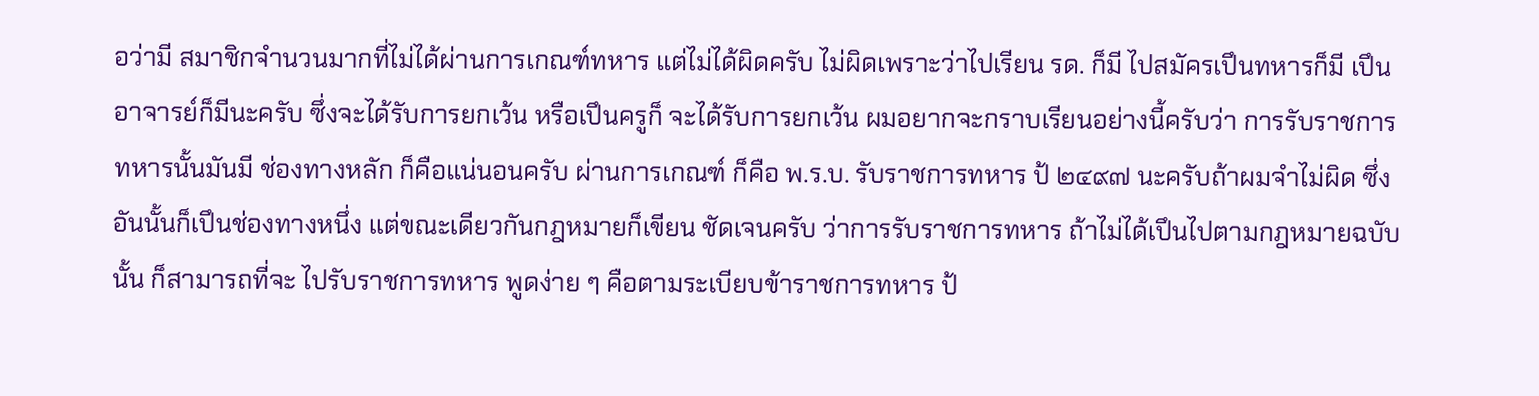อว่ามี สมาชิกจํานวนมากที่ไม่ได้ผ่านการเกณฑ์ทหาร แต่ไม่ได้ผิดครับ ไม่ผิดเพราะว่าไปเรียน รด. ก็มี ไปสมัครเปึนทหารก็มี เปึนอาจารย์ก็มีนะครับ ซึ่งจะได้รับการยกเว้น หรือเปึนครูก็ จะได้รับการยกเว้น ผมอยากจะกราบเรียนอย่างนี้ครับว่า การรับราชการทหารนั้นมันมี ช่องทางหลัก ก็คือแน่นอนครับ ผ่านการเกณฑ์ ก็คือ พ.ร.บ. รับราชการทหาร ป้ ๒๔๙๗ นะครับถ้าผมจําไม่ผิด ซึ่งอันนั้นก็เปึนช่องทางหนึ่ง แต่ขณะเดียวกันกฎหมายก็เขียน ชัดเจนครับ ว่าการรับราชการทหาร ถ้าไม่ได้เปึนไปตามกฎหมายฉบับนั้น ก็สามารถที่จะ ไปรับราชการทหาร พูดง่าย ๆ คือตามระเบียบข้าราชการทหาร ป้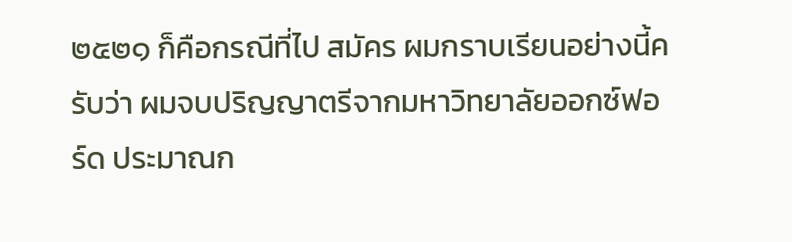๒๕๒๑ ก็คือกรณีที่ไป สมัคร ผมกราบเรียนอย่างนี้ครับว่า ผมจบปริญญาตรีจากมหาวิทยาลัยออกซ์ฟอร์ด ประมาณก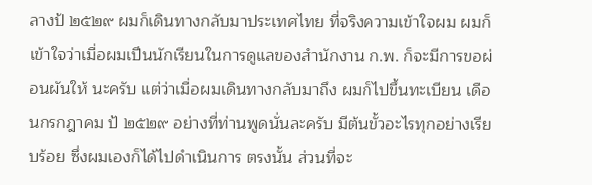ลางป้ ๒๕๒๙ ผมก็เดินทางกลับมาประเทศไทย ที่จริงความเข้าใจผม ผมก็ เข้าใจว่าเมื่อผมเปึนนักเรียนในการดูแลของสํานักงาน ก.พ. ก็จะมีการขอผ่อนผันให้ นะครับ แต่ว่าเมื่อผมเดินทางกลับมาถึง ผมก็ไปขึ้นทะเบียน เดือนกรกฎาคม ป้ ๒๕๒๙ อย่างที่ท่านพูดนั่นละครับ มีต้นขั้วอะไรทุกอย่างเรียบร้อย ซึ่งผมเองก็ได้ไปดําเนินการ ตรงนั้น ส่วนที่จะ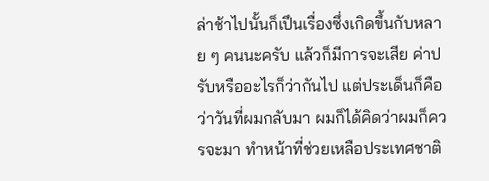ล่าช้าไปนั้นก็เปึนเรื่องซึ่งเกิดขึ้นกับหลาย ๆ คนนะครับ แล้วก็มีการจะเสีย ค่าปรับหรืออะไรก็ว่ากันไป แต่ประเด็นก็คือว่าวันที่ผมกลับมา ผมก็ได้คิดว่าผมก็ควรจะมา ทําหน้าที่ช่วยเหลือประเทศชาติ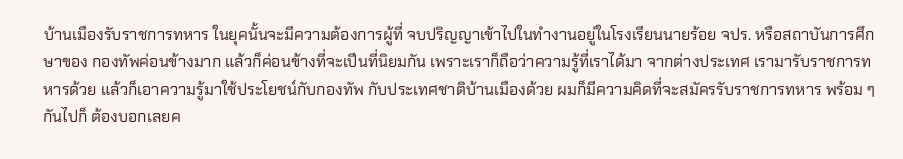บ้านเมืองรับราชการทหาร ในยุคนั้นจะมีความต้องการผู้ที่ จบปริญญาเข้าไปในทํางานอยู่ในโรงเรียนนายร้อย จปร. หรือสถาบันการศึกษาของ กองทัพค่อนข้างมาก แล้วก็ค่อนข้างที่จะเปึนที่นิยมกัน เพราะเราก็ถือว่าความรู้ที่เราได้มา จากต่างประเทศ เรามารับราชการทหารด้วย แล้วก็เอาความรู้มาใช้ประโยชน์กับกองทัพ กับประเทศชาติบ้านเมืองด้วย ผมก็มีความคิดที่จะสมัครรับราชการทหาร พร้อม ๆ กันไปก็ ต้องบอกเลยค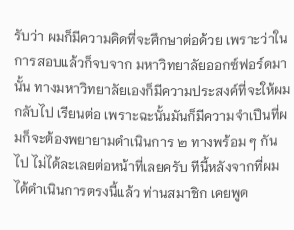รับว่า ผมก็มีความคิดที่จะศึกษาต่อด้วย เพราะว่าในการสอบแล้วก็จบจาก มหาวิทยาลัยออกซ์ฟอร์ดมานั้น ทางมหาวิทยาลัยเองก็มีความประสงค์ที่จะให้ผมกลับไป เรียนต่อ เพราะฉะนั้นมันก็มีความจําเปึนที่ผมก็จะต้องพยายามดําเนินการ ๒ ทางพร้อม ๆ กันไป ไม่ได้ละเลยต่อหน้าที่เลยครับ ทีนี้หลังจากที่ผมได้ดําเนินการตรงนี้แล้ว ท่านสมาชิก เคยพูด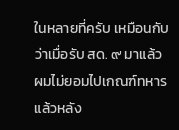ในหลายที่ครับ เหมือนกับว่าเมื่อรับ สด. ๙ มาแล้ว ผมไม่ยอมไปเกณฑ์ทหาร แล้วหลัง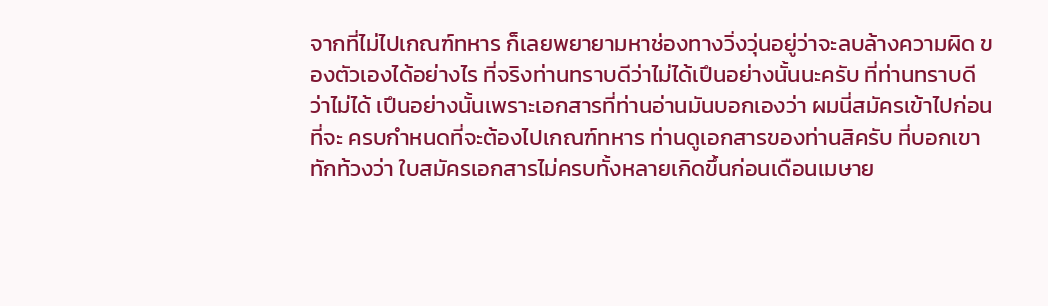จากที่ไม่ไปเกณฑ์ทหาร ก็เลยพยายามหาช่องทางวิ่งวุ่นอยู่ว่าจะลบล้างความผิด ของตัวเองได้อย่างไร ที่จริงท่านทราบดีว่าไม่ได้เปึนอย่างนั้นนะครับ ที่ท่านทราบดีว่าไม่ได้ เปึนอย่างนั้นเพราะเอกสารที่ท่านอ่านมันบอกเองว่า ผมนี่สมัครเข้าไปก่อนที่จะ ครบกําหนดที่จะต้องไปเกณฑ์ทหาร ท่านดูเอกสารของท่านสิครับ ที่บอกเขาทักท้วงว่า ใบสมัครเอกสารไม่ครบทั้งหลายเกิดขึ้นก่อนเดือนเมษาย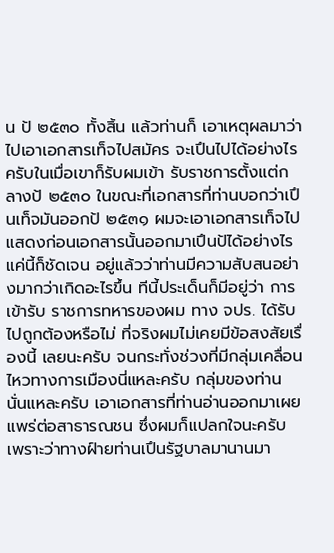น ป้ ๒๕๓๐ ทั้งสิ้น แล้วท่านก็ เอาเหตุผลมาว่าไปเอาเอกสารเท็จไปสมัคร จะเปึนไปได้อย่างไรครับในเมื่อเขาก็รับผมเข้า รับราชการตั้งแต่กลางป้ ๒๕๓๐ ในขณะที่เอกสารที่ท่านบอกว่าเปึนเท็จมันออกป้ ๒๕๓๑ ผมจะเอาเอกสารเท็จไปแสดงก่อนเอกสารนั้นออกมาเปึนป้ได้อย่างไร แค่นี้ก็ชัดเจน อยู่แล้วว่าท่านมีความสับสนอย่างมากว่าเกิดอะไรขึ้น ทีนี้ประเด็นก็มีอยู่ว่า การเข้ารับ ราชการทหารของผม ทาง จปร. ได้รับไปถูกต้องหรือไม่ ที่จริงผมไม่เคยมีข้อสงสัยเรื่องนี้ เลยนะครับ จนกระทั่งช่วงที่มีกลุ่มเคลื่อนไหวทางการเมืองนี่แหละครับ กลุ่มของท่าน นั่นแหละครับ เอาเอกสารที่ท่านอ่านออกมาเผยแพร่ต่อสาธารณชน ซึ่งผมก็แปลกใจนะครับ เพราะว่าทางฝ์ายท่านเปึนรัฐบาลมานานมา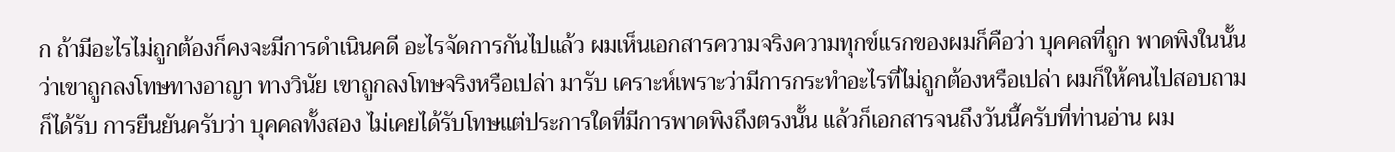ก ถ้ามีอะไรไม่ถูกต้องก็คงจะมีการดําเนินคดี อะไรจัดการกันไปแล้ว ผมเห็นเอกสารความจริงความทุกข์แรกของผมก็คือว่า บุคคลที่ถูก พาดพิงในนั้นว่าเขาถูกลงโทษทางอาญา ทางวินัย เขาถูกลงโทษจริงหรือเปล่า มารับ เคราะห์เพราะว่ามีการกระทําอะไรที่ไม่ถูกต้องหรือเปล่า ผมก็ให้คนไปสอบถาม ก็ได้รับ การยืนยันครับว่า บุคคลทั้งสอง ไม่เคยได้รับโทษแต่ประการใดที่มีการพาดพิงถึงตรงนั้น แล้วก็เอกสารจนถึงวันนี้ครับที่ท่านอ่าน ผม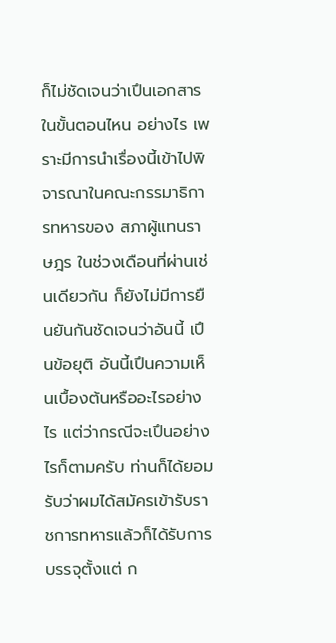ก็ไม่ชัดเจนว่าเปึนเอกสารในขั้นตอนไหน อย่างไร เพราะมีการนําเรื่องนี้เข้าไปพิจารณาในคณะกรรมาธิการทหารของ สภาผู้แทนราษฎร ในช่วงเดือนที่ผ่านเช่นเดียวกัน ก็ยังไม่มีการยืนยันกันชัดเจนว่าอันนี้ เปึนข้อยุติ อันนี้เปึนความเห็นเบื้องต้นหรืออะไรอย่างไร แต่ว่ากรณีจะเปึนอย่างไรก็ตามครับ ท่านก็ได้ยอมรับว่าผมได้สมัครเข้ารับราชการทหารแล้วก็ได้รับการบรรจุตั้งแต่ ก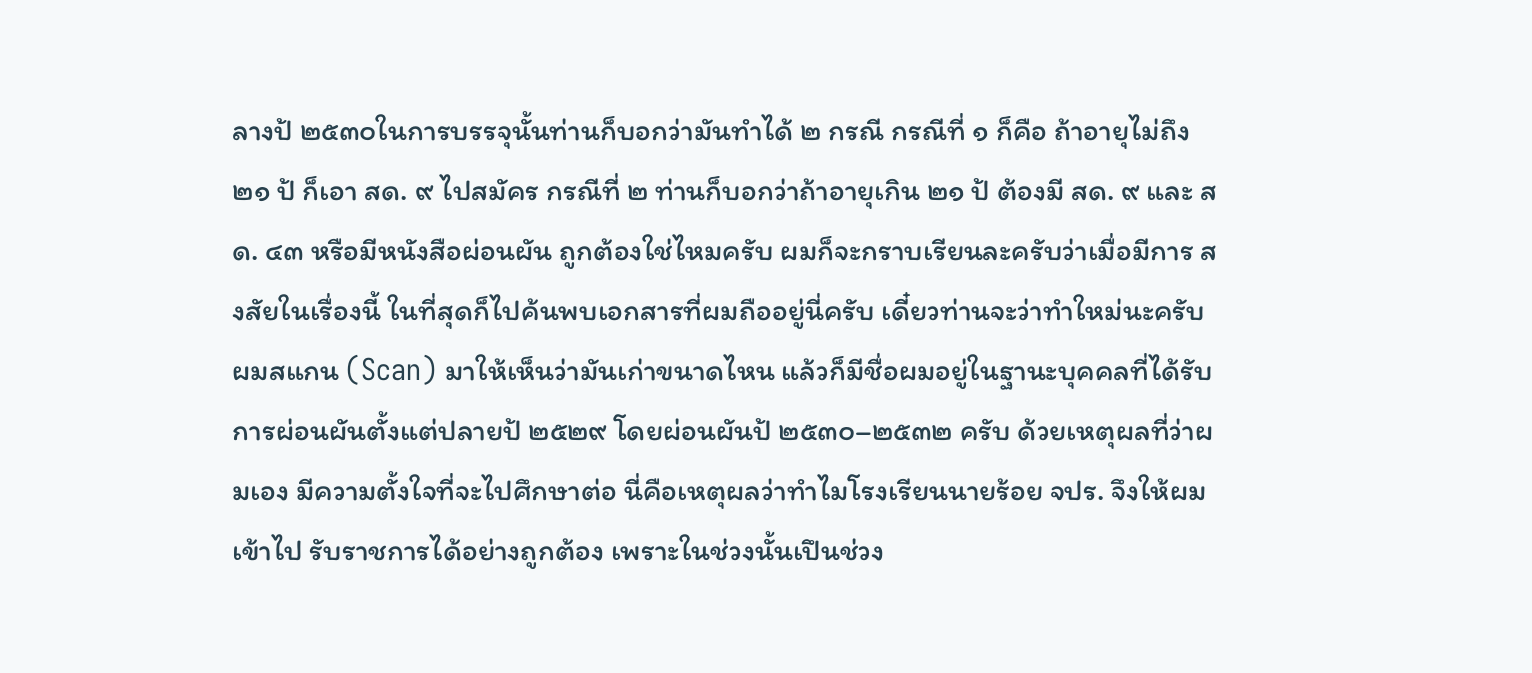ลางป้ ๒๕๓๐ในการบรรจุนั้นท่านก็บอกว่ามันทําได้ ๒ กรณี กรณีที่ ๑ ก็คือ ถ้าอายุไม่ถึง ๒๑ ป้ ก็เอา สด. ๙ ไปสมัคร กรณีที่ ๒ ท่านก็บอกว่าถ้าอายุเกิน ๒๑ ป้ ต้องมี สด. ๙ และ สด. ๔๓ หรือมีหนังสือผ่อนผัน ถูกต้องใช่ไหมครับ ผมก็จะกราบเรียนละครับว่าเมื่อมีการ สงสัยในเรื่องนี้ ในที่สุดก็ไปค้นพบเอกสารที่ผมถืออยู่นี่ครับ เดี๋ยวท่านจะว่าทําใหม่นะครับ ผมสแกน (Scan) มาให้เห็นว่ามันเก่าขนาดไหน แล้วก็มีชื่อผมอยู่ในฐานะบุคคลที่ได้รับ การผ่อนผันตั้งแต่ปลายป้ ๒๕๒๙ โดยผ่อนผันป้ ๒๕๓๐–๒๕๓๒ ครับ ด้วยเหตุผลที่ว่าผมเอง มีความตั้งใจที่จะไปศึกษาต่อ นี่คือเหตุผลว่าทําไมโรงเรียนนายร้อย จปร. จึงให้ผมเข้าไป รับราชการได้อย่างถูกต้อง เพราะในช่วงนั้นเปึนช่วง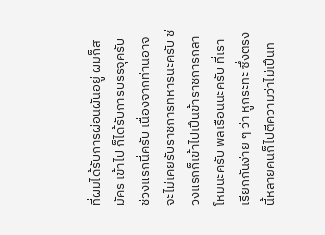ที่ผมได้รับการผ่อนผันอยู่ ผมก็สมัคร เข้าไป ก็ได้รับการบรรจุครับ ช่วงแรกนี่ครับ เนื่องจากท่านอาจจะไม่เคยรับราชการทหารนะครับ ช่วงแรกก็เข้าไปเปึนข้าราชการกลาโหมนะครับ พลเรือนนะครับ ที่เราเรียกกันง่าย ๆ ว่า หูกระทะ ซึ่งตรงนี้หลายคนก็ไปตีความว่าไม่เปึนท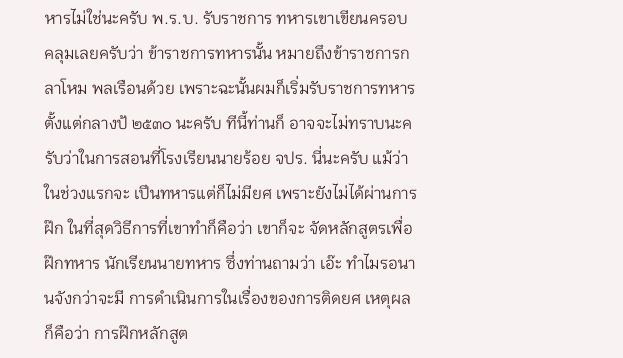หารไม่ใช่นะครับ พ.ร.บ. รับราชการ ทหารเขาเขียนครอบคลุมเลยครับว่า ข้าราชการทหารนั้น หมายถึงข้าราชการกลาโหม พลเรือนด้วย เพราะฉะนั้นผมก็เริ่มรับราชการทหารตั้งแต่กลางป้ ๒๕๓๐ นะครับ ทีนี้ท่านก็ อาจจะไม่ทราบนะครับว่าในการสอนที่โรงเรียนนายร้อย จปร. นี่นะครับ แม้ว่าในช่วงแรกจะ เปึนทหารแต่ก็ไม่มียศ เพราะยังไม่ได้ผ่านการฝ๊ก ในที่สุดวิธีการที่เขาทําก็คือว่า เขาก็จะ จัดหลักสูตรเพื่อฝ๊กทหาร นักเรียนนายทหาร ซึ่งท่านถามว่า เอ๊ะ ทําไมรอนานจังกว่าจะมี การดําเนินการในเรื่องของการติดยศ เหตุผลก็คือว่า การฝ๊กหลักสูต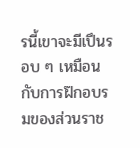รนี้เขาจะมีเปึนรอบ ๆ เหมือนกับการฝ๊กอบรมของส่วนราช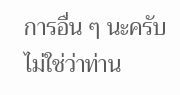การอื่น ๆ นะครับ ไม่ใช่ว่าท่าน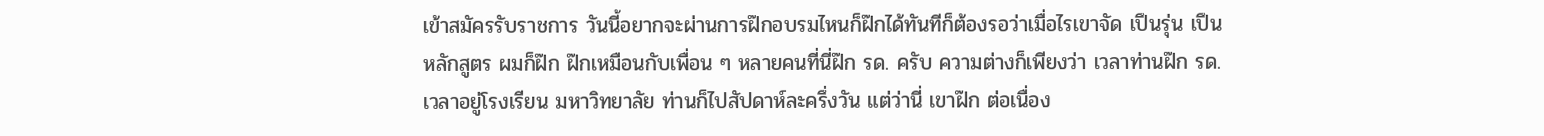เข้าสมัครรับราชการ วันนี้อยากจะผ่านการฝ๊กอบรมไหนก็ฝ๊กได้ทันทีก็ต้องรอว่าเมื่อไรเขาจัด เปึนรุ่น เปึน หลักสูตร ผมก็ฝ๊ก ฝ๊กเหมือนกับเพื่อน ๆ หลายคนที่นี่ฝ๊ก รด. ครับ ความต่างก็เพียงว่า เวลาท่านฝ๊ก รด. เวลาอยู่โรงเรียน มหาวิทยาลัย ท่านก็ไปสัปดาห์ละครึ่งวัน แต่ว่านี่ เขาฝ๊ก ต่อเนื่อง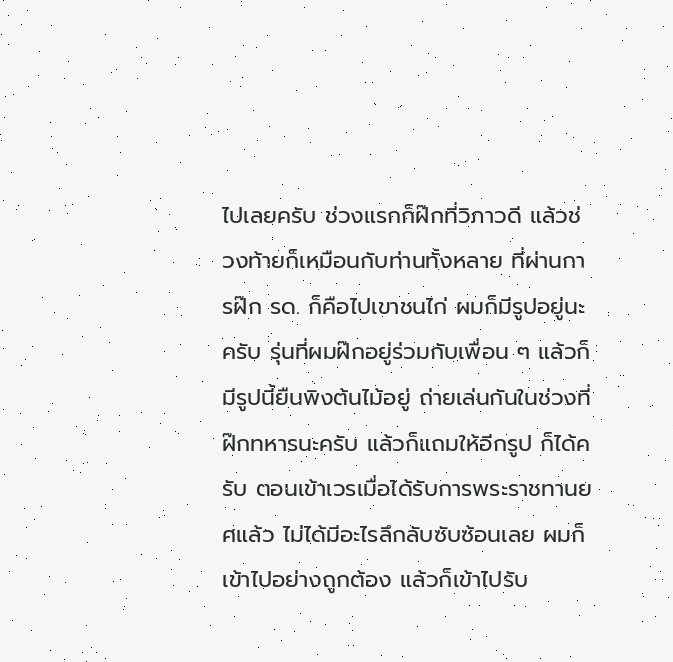ไปเลยครับ ช่วงแรกก็ฝ๊กที่วิภาวดี แล้วช่วงท้ายก็เหมือนกับท่านทั้งหลาย ที่ผ่านการฝ๊ก รด. ก็คือไปเขาชนไก่ ผมก็มีรูปอยู่นะครับ รุ่นที่ผมฝ๊กอยู่ร่วมกับเพื่อน ๆ แล้วก็มีรูปนี้ยืนพิงต้นไม้อยู่ ถ่ายเล่นกันในช่วงที่ฝ๊กทหารนะครับ แล้วก็แถมให้อีกรูป ก็ได้ครับ ตอนเข้าเวรเมื่อได้รับการพระราชทานยศแล้ว ไม่ได้มีอะไรลึกลับซับซ้อนเลย ผมก็เข้าไปอย่างถูกต้อง แล้วก็เข้าไปรับ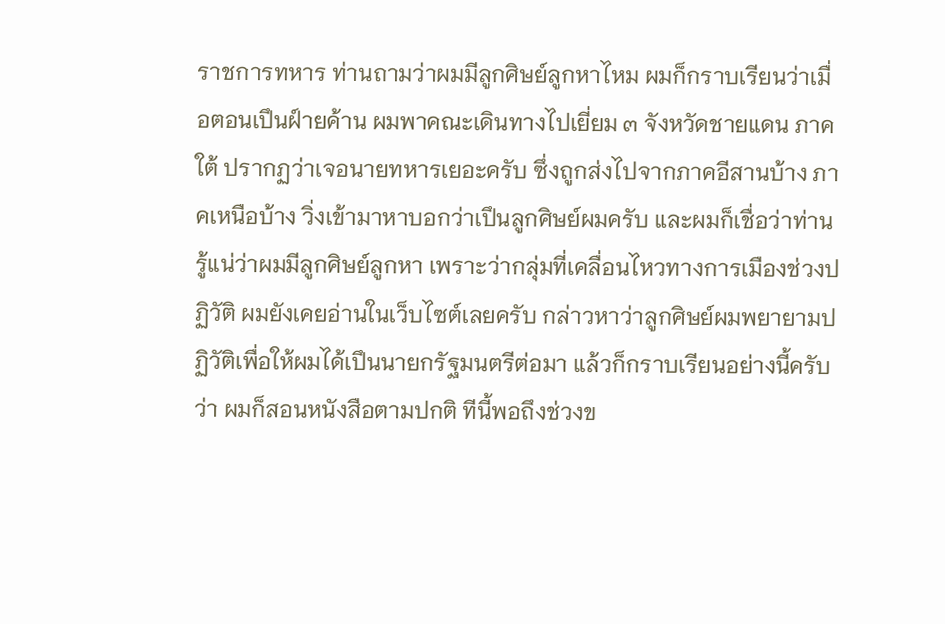ราชการทหาร ท่านถามว่าผมมีลูกศิษย์ลูกหาไหม ผมก็กราบเรียนว่าเมื่อตอนเปึนฝ์ายค้าน ผมพาคณะเดินทางไปเยี่ยม ๓ จังหวัดชายแดน ภาคใต้ ปรากฏว่าเจอนายทหารเยอะครับ ซึ่งถูกส่งไปจากภาคอีสานบ้าง ภาคเหนือบ้าง วิ่งเข้ามาหาบอกว่าเปึนลูกศิษย์ผมครับ และผมก็เชื่อว่าท่านรู้แน่ว่าผมมีลูกศิษย์ลูกหา เพราะว่ากลุ่มที่เคลื่อนไหวทางการเมืองช่วงปฏิวัติ ผมยังเคยอ่านในเว็บไซต์เลยครับ กล่าวหาว่าลูกศิษย์ผมพยายามปฏิวัติเพื่อให้ผมได้เปึนนายกรัฐมนตรีต่อมา แล้วก็กราบเรียนอย่างนี้ครับว่า ผมก็สอนหนังสือตามปกติ ทีนี้พอถึงช่วงข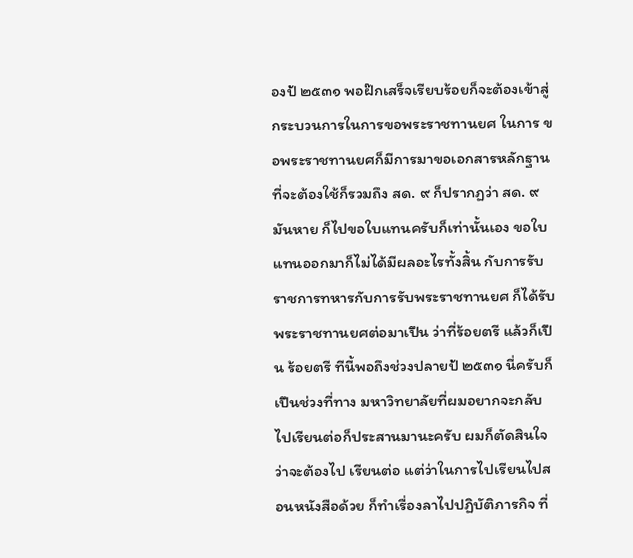องป้ ๒๕๓๑ พอฝ๊กเสร็จเรียบร้อยก็จะต้องเข้าสู่กระบวนการในการขอพระราชทานยศ ในการ ขอพระราชทานยศก็มีการมาขอเอกสารหลักฐานที่จะต้องใช้ก็รวมถึง สด. ๙ ก็ปรากฏว่า สด. ๙ มันหาย ก็ไปขอใบแทนครับก็เท่านั้นเอง ขอใบแทนออกมาก็ไม่ได้มีผลอะไรทั้งสิ้น กับการรับราชการทหารกับการรับพระราชทานยศ ก็ได้รับพระราชทานยศต่อมาเปึน ว่าที่ร้อยตรี แล้วก็เปึน ร้อยตรี ทีนี้พอถึงช่วงปลายป้ ๒๕๓๑ นี่ครับก็เปึนช่วงที่ทาง มหาวิทยาลัยที่ผมอยากจะกลับไปเรียนต่อก็ประสานมานะครับ ผมก็ตัดสินใจว่าจะต้องไป เรียนต่อ แต่ว่าในการไปเรียนไปสอนหนังสือด้วย ก็ทําเรื่องลาไปปฏิบัติภารกิจ ที่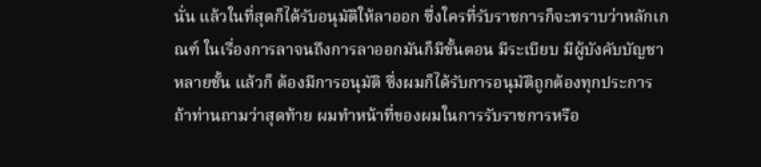นั่น แล้วในที่สุดก็ได้รับอนุมัติให้ลาออก ซึ่งใครที่รับราชการก็จะทราบว่าหลักเกณฑ์ ในเรื่องการลาจนถึงการลาออกมันก็มีขั้นตอน มีระเบียบ มีผู้บังคับบัญชาหลายชั้น แล้วก็ ต้องมีการอนุมัติ ซึ่งผมก็ได้รับการอนุมัติถูกต้องทุกประการ ถ้าท่านถามว่าสุดท้าย ผมทําหน้าที่ของผมในการรับราชการหรือ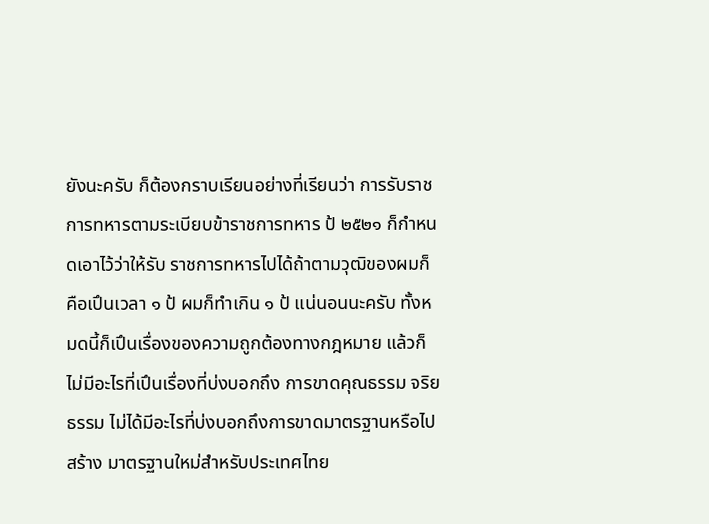ยังนะครับ ก็ต้องกราบเรียนอย่างที่เรียนว่า การรับราชการทหารตามระเบียบข้าราชการทหาร ป้ ๒๕๒๑ ก็กําหนดเอาไว้ว่าให้รับ ราชการทหารไปได้ถ้าตามวุฒิของผมก็คือเปึนเวลา ๑ ป้ ผมก็ทําเกิน ๑ ป้ แน่นอนนะครับ ทั้งหมดนี้ก็เปึนเรื่องของความถูกต้องทางกฎหมาย แล้วก็ไม่มีอะไรที่เปึนเรื่องที่บ่งบอกถึง การขาดคุณธรรม จริยธรรม ไม่ได้มีอะไรที่บ่งบอกถึงการขาดมาตรฐานหรือไปสร้าง มาตรฐานใหม่สําหรับประเทศไทย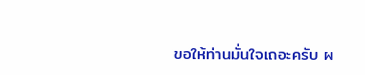ขอให้ท่านมั่นใจเถอะครับ ผ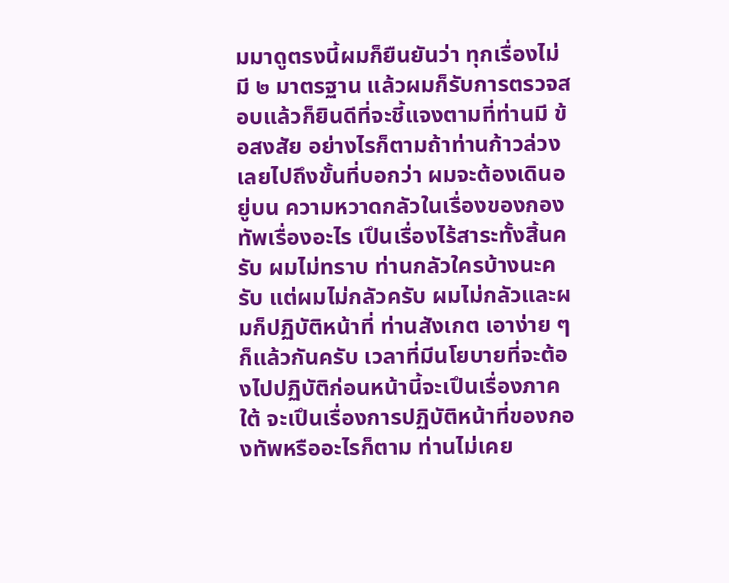มมาดูตรงนี้ผมก็ยืนยันว่า ทุกเรื่องไม่มี ๒ มาตรฐาน แล้วผมก็รับการตรวจสอบแล้วก็ยินดีที่จะชี้แจงตามที่ท่านมี ข้อสงสัย อย่างไรก็ตามถ้าท่านก้าวล่วงเลยไปถึงขั้นที่บอกว่า ผมจะต้องเดินอยู่บน ความหวาดกลัวในเรื่องของกองทัพเรื่องอะไร เปึนเรื่องไร้สาระทั้งสิ้นครับ ผมไม่ทราบ ท่านกลัวใครบ้างนะครับ แต่ผมไม่กลัวครับ ผมไม่กลัวและผมก็ปฏิบัติหน้าที่ ท่านสังเกต เอาง่าย ๆ ก็แล้วกันครับ เวลาที่มีนโยบายที่จะต้องไปปฏิบัติก่อนหน้านี้จะเปึนเรื่องภาคใต้ จะเปึนเรื่องการปฏิบัติหน้าที่ของกองทัพหรืออะไรก็ตาม ท่านไม่เคย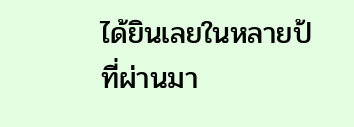ได้ยินเลยในหลายป้ ที่ผ่านมา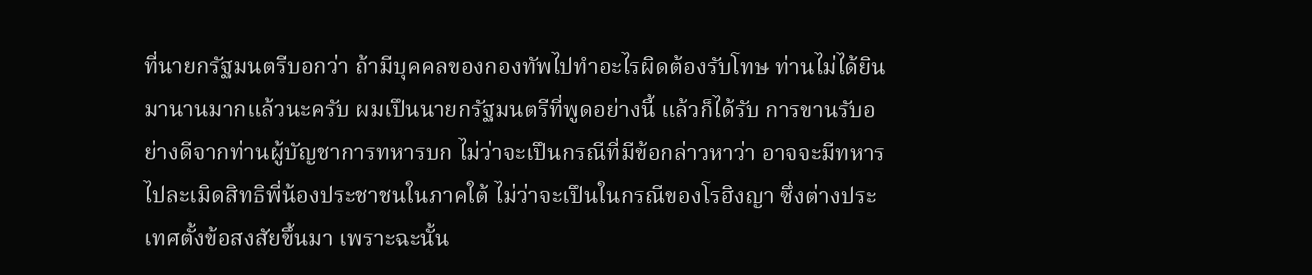ที่นายกรัฐมนตรีบอกว่า ถ้ามีบุคคลของกองทัพไปทําอะไรผิดต้องรับโทษ ท่านไม่ได้ยินมานานมากแล้วนะครับ ผมเปึนนายกรัฐมนตรีที่พูดอย่างนี้ แล้วก็ได้รับ การขานรับอย่างดีจากท่านผู้บัญชาการทหารบก ไม่ว่าจะเปึนกรณีที่มีข้อกล่าวหาว่า อาจจะมีทหารไปละเมิดสิทธิพี่น้องประชาชนในภาคใต้ ไม่ว่าจะเปึนในกรณีของโรฮิงญา ซึ่งต่างประเทศตั้งข้อสงสัยขึ้นมา เพราะฉะนั้น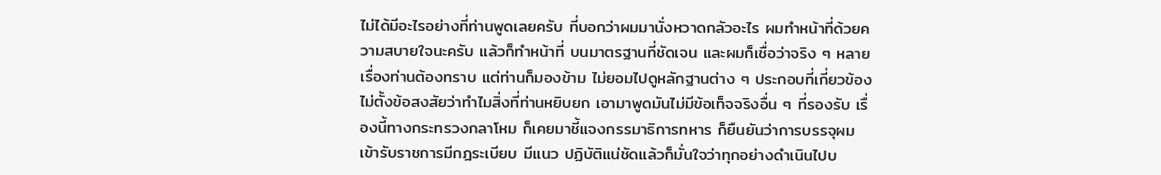ไม่ได้มีอะไรอย่างที่ท่านพูดเลยครับ ที่บอกว่าผมมานั่งหวาดกลัวอะไร ผมทําหน้าที่ด้วยความสบายใจนะครับ แล้วก็ทําหน้าที่ บนมาตรฐานที่ชัดเจน และผมก็เชื่อว่าจริง ๆ หลายเรื่องท่านต้องทราบ แต่ท่านก็มองข้าม ไม่ยอมไปดูหลักฐานต่าง ๆ ประกอบที่เกี่ยวข้อง ไม่ตั้งข้อสงสัยว่าทําไมสิ่งที่ท่านหยิบยก เอามาพูดมันไม่มีข้อเท็จจริงอื่น ๆ ที่รองรับ เรื่องนี้ทางกระทรวงกลาโหม ก็เคยมาชี้แจงกรรมาธิการทหาร ก็ยืนยันว่าการบรรจุผมเข้ารับราชการมีกฎระเบียบ มีแนว ปฏิบัติแน่ชัดแล้วก็มั่นใจว่าทุกอย่างดําเนินไปบ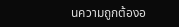นความถูกต้องอ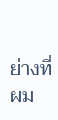ย่างที่ผม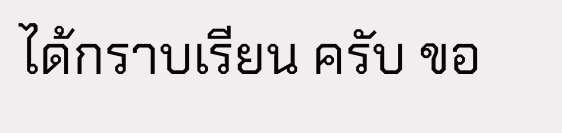ได้กราบเรียน ครับ ขอ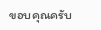ขอบคุณครับ